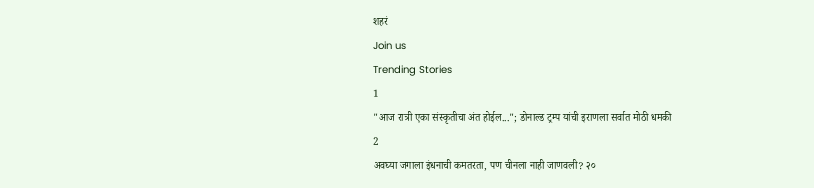शहरं
Join us
Trending Stories
1
"आज रात्री एका संस्कृतीचा अंत होईल..."; डोनाल्ड ट्रम्प यांची इराणला सर्वात मोठी धमकी
2
अवघ्या जगाला इंधनाची कमतरता, पण चीनला नाही जाणवली? २०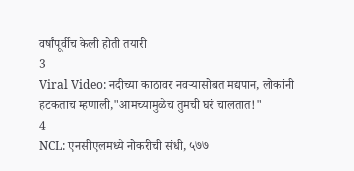वर्षांपूर्वीच केली होती तयारी
3
Viral Video: नदीच्या काठावर नवऱ्यासोबत मद्यपान, लोकांनी हटकताच म्हणाली,"आमच्यामुळेच तुमची घरं चालतात!"
4
NCL: एनसीएलमध्ये नोकरीची संधी, ५७७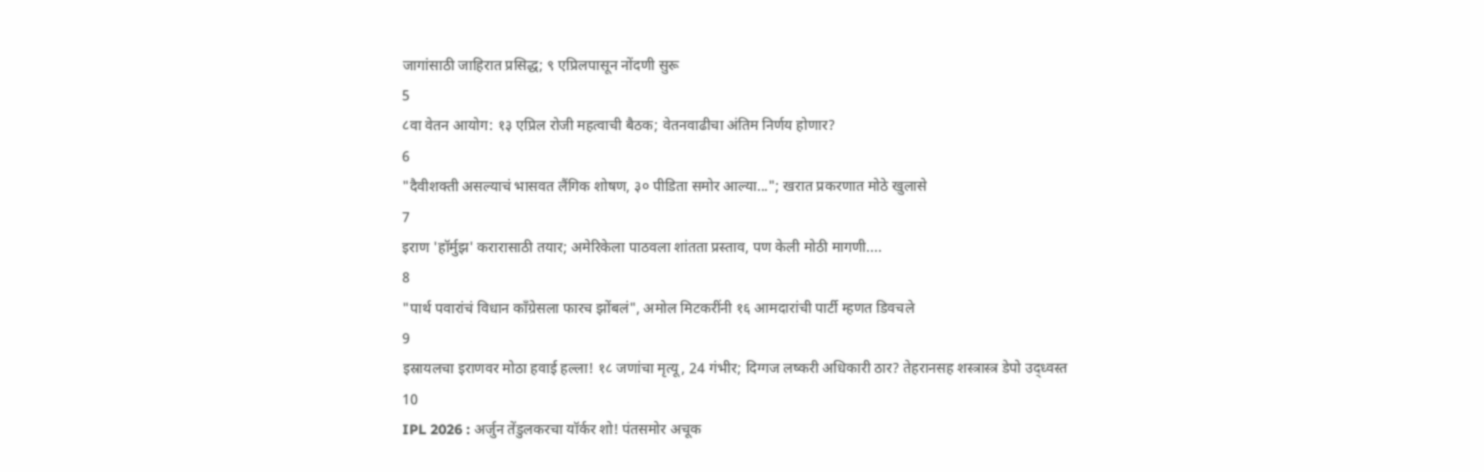जागांसाठी जाहिरात प्रसिद्ध; ९ एप्रिलपासून नोंदणी सुरू
5
८वा वेतन आयोग: १३ एप्रिल रोजी महत्वाची बैठक; वेतनवाढीचा अंतिम निर्णय होणार?
6
"दैवीशक्ती असल्याचं भासवत लैंगिक शोषण, ३० पीडिता समोर आल्या..."; खरात प्रकरणात मोठे खुलासे
7
इराण 'हॉर्मुझ' करारासाठी तयार; अमेरिकेला पाठवला शांतता प्रस्ताव, पण केली मोठी मागणी....
8
"पार्थ पवारांचं विधान काँग्रेसला फारच झोंबलं", अमोल मिटकरींनी १६ आमदारांची पार्टी म्हणत डिवचले
9
इस्रायलचा इराणवर मोठा हवाई हल्ला! १८ जणांचा मृत्यू, 24 गंभीर; दिग्गज लष्करी अधिकारी ठार? तेहरानसह शस्त्रास्त्र डेपो उद्ध्वस्त
10
IPL 2026 : अर्जुन तेंडुलकरचा यॉर्कर शो! पंतसमोर अचूक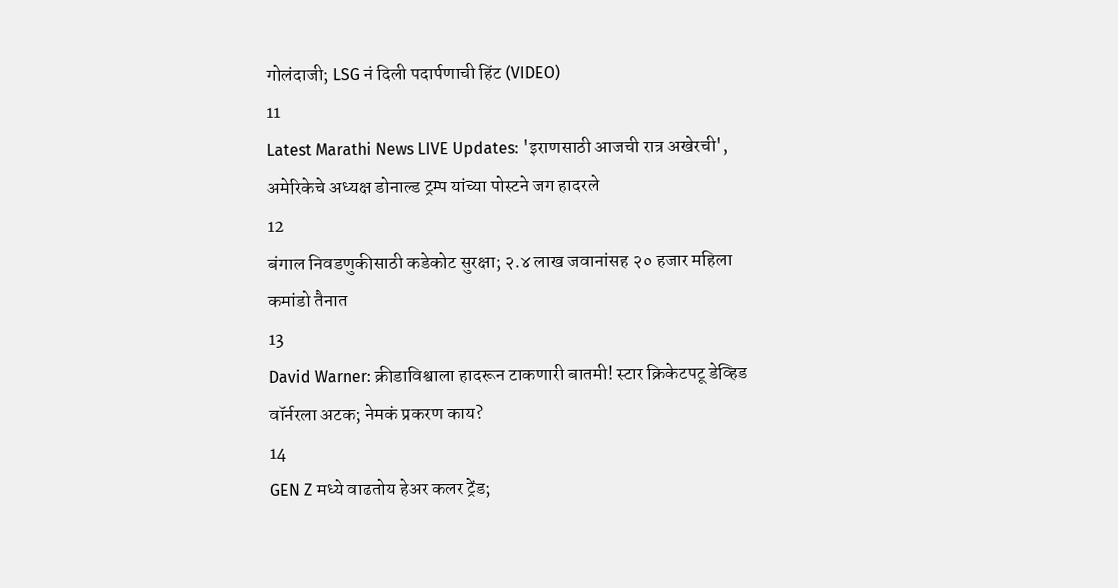गोलंदाजी; LSG नं दिली पदार्पणाची हिंट (VIDEO)
11
Latest Marathi News LIVE Updates: 'इराणसाठी आजची रात्र अखेरची', अमेरिकेचे अध्यक्ष डोनाल्ड ट्रम्प यांच्या पोस्टने जग हादरले
12
बंगाल निवडणुकीसाठी कडेकोट सुरक्षा; २.४ लाख जवानांसह २० हजार महिला कमांडो तैनात
13
David Warner: क्रीडाविश्वाला हादरून टाकणारी बातमी! स्टार क्रिकेटपटू डेव्हिड वॉर्नरला अटक; नेमकं प्रकरण काय?
14
GEN Z मध्ये वाढतोय हेअर कलर ट्रेंड;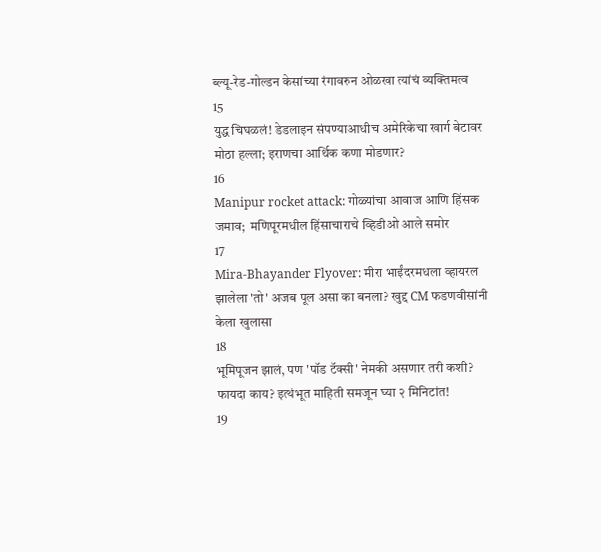ब्ल्यू-रेड-गोल्डन केसांच्या रंगावरुन ओळखा त्यांचं व्यक्तिमत्व
15
युद्ध चिघळलं! डेडलाइन संपण्याआधीच अमेरिकेचा खार्ग बेटावर मोठा हल्ला; इराणचा आर्थिक कणा मोडणार?
16
Manipur rocket attack: गोळ्यांचा आवाज आणि हिंसक जमाव;  मणिपूरमधील हिंसाचाराचे व्हिडीओ आले समोर
17
Mira-Bhayander Flyover: मीरा भाईंदरमधला व्हायरल झालेला 'तो' अजब पूल असा का बनला? खुद्द CM फडणवीसांनी केला खुलासा
18
भूमिपूजन झालं, पण 'पॉड टॅक्सी' नेमकी असणार तरी कशी? फायदा काय? इत्थंभूत माहिती समजून घ्या २ मिनिटांत!
19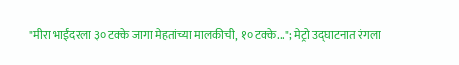"मीरा भाईंदरला ३० टक्के जागा मेहतांच्या मालकीची, १० टक्के..."; मेट्रो उद्घाटनात रंगला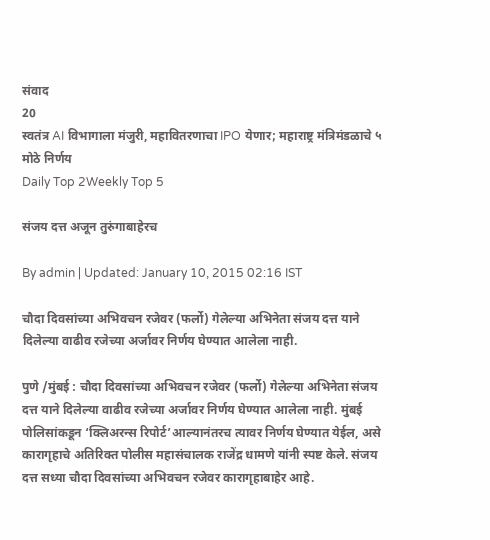संवाद
20
स्वतंत्र AI विभागाला मंजुरी, महावितरणाचा IPO येणार; महाराष्ट्र मंत्रिमंडळाचे ५ मोठे निर्णय
Daily Top 2Weekly Top 5

संजय दत्त अजून तुरुंगाबाहेरच

By admin | Updated: January 10, 2015 02:16 IST

चौदा दिवसांच्या अभिवचन रजेवर (फर्लो) गेलेल्या अभिनेता संजय दत्त याने दिलेल्या वाढीव रजेच्या अर्जावर निर्णय घेण्यात आलेला नाही.

पुणे /मुंबई : चौदा दिवसांच्या अभिवचन रजेवर (फर्लो) गेलेल्या अभिनेता संजय दत्त याने दिलेल्या वाढीव रजेच्या अर्जावर निर्णय घेण्यात आलेला नाही. मुंबई पोलिसांकडून ‘क्लिअरन्स रिपोर्ट’आल्यानंतरच त्यावर निर्णय घेण्यात येईल, असे कारागृहाचे अतिरिक्त पोलीस महासंचालक राजेंद्र धामणे यांनी स्पष्ट केले. संजय दत्त सध्या चौदा दिवसांच्या अभिवचन रजेवर कारागृहाबाहेर आहे.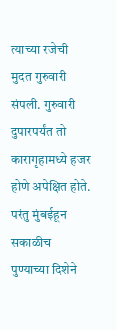त्याच्या रजेची मुदत गुरुवारी संपली. गुरुवारी दुपारपर्यंत तो कारागृहामध्ये हजर होणे अपेक्षित होते. परंतु मुंबईहून सकाळीच पुण्याच्या दिशेने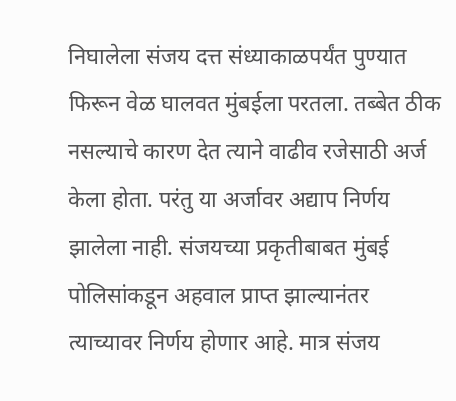निघालेला संजय दत्त संध्याकाळपर्यंत पुण्यात फिरून वेळ घालवत मुंबईला परतला. तब्बेत ठीक नसल्याचे कारण देत त्याने वाढीव रजेसाठी अर्ज केला होता. परंतु या अर्जावर अद्याप निर्णय झालेला नाही. संजयच्या प्रकृतीबाबत मुंबई पोलिसांकडून अहवाल प्राप्त झाल्यानंतर त्याच्यावर निर्णय होणार आहे. मात्र संजय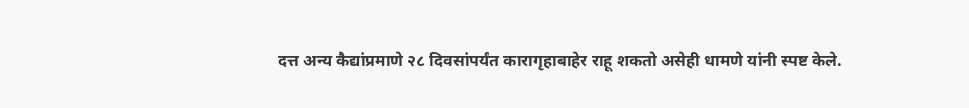दत्त अन्य कैद्यांप्रमाणे २८ दिवसांपर्यंत कारागृहाबाहेर राहू शकतो असेही धामणे यांनी स्पष्ट केले.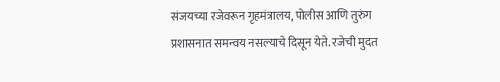संजयच्या रजेवरून गृहमंत्रालय, पोलीस आणि तुरुंग प्रशासनात समन्वय नसल्याचे दिसून येते. रजेची मुदत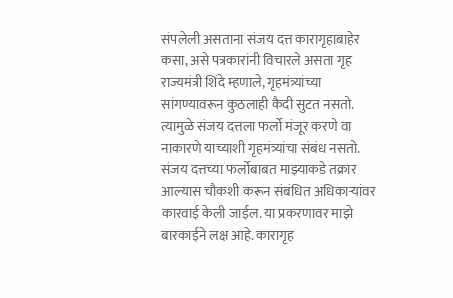संपलेली असताना संजय दत्त कारागृहाबाहेर कसा, असे पत्रकारांनी विचारले असता गृह राज्यमंत्री शिंदे म्हणाले, गृहमंत्र्यांच्या सांगण्यावरून कुठलाही कैदी सुटत नसतो. त्यामुळे संजय दत्तला फर्लो मंजूर करणे वा नाकारणे याच्याशी गृहमंत्र्यांचा संबंध नसतो. संजय दत्तच्या फर्लोबाबत माझ्याकडे तक्रार आल्यास चौकशी करून संबंधित अधिकाऱ्यांवर कारवाई केली जाईल. या प्रकरणावर माझे बारकाईने लक्ष आहे. कारागृह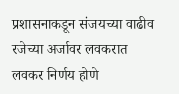प्रशासनाकडून संजयच्या वाढीव रजेच्या अर्जावर लवकरात लवकर निर्णय होणे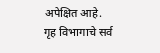अपेक्षित आहे. गृह विभागाचे सर्व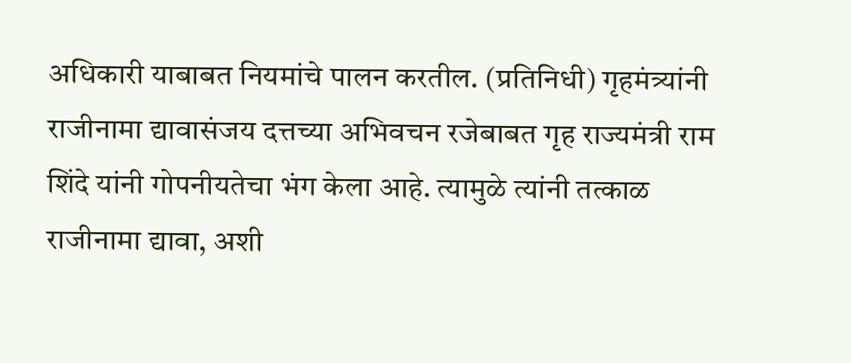अधिकारी याबाबत नियमांचे पालन करतील. (प्रतिनिधी) गृहमंत्र्यांनी राजीनामा द्यावासंजय दत्तच्या अभिवचन रजेबाबत गृह राज्यमंत्री राम शिंदे यांनी गोपनीयतेचा भंग केला आहे. त्यामुळे त्यांनी तत्काळ राजीनामा द्यावा, अशी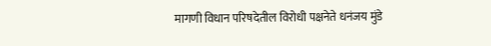मागणी विधान परिषदेतील विरोधी पक्षनेते धनंजय मुंडे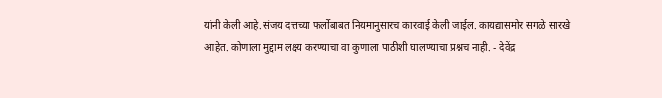यांनी केली आहे.संजय दत्तच्या फर्लोबाबत नियमानुसारच कारवाई केली जाईल. कायद्यासमोर सगळे सारखे आहेत. कोणाला मुद्दाम लक्ष्य करण्याचा वा कुणाला पाठीशी घालण्याचा प्रश्नच नाही. - देवेंद्र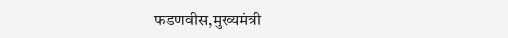फडणवीस,मुख्यमंत्री